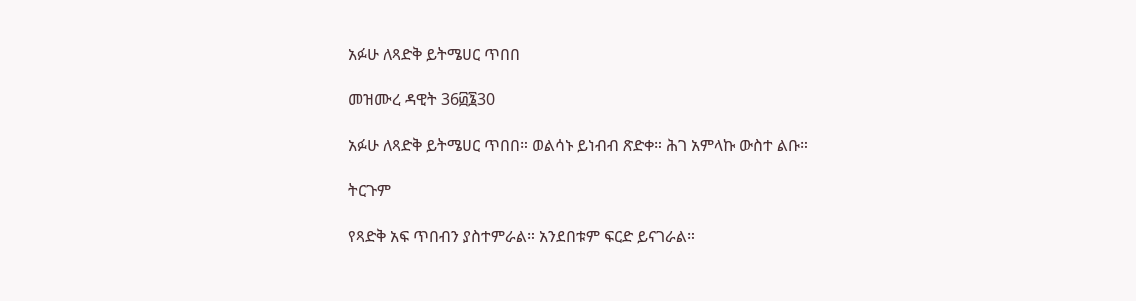አፉሁ ለጻድቅ ይትሜሀር ጥበበ

መዝሙረ ዳዊት 36፴፮30

አፉሁ ለጻድቅ ይትሜሀር ጥበበ። ወልሳኑ ይነብብ ጽድቀ። ሕገ አምላኩ ውስተ ልቡ።

ትርጉም

የጻድቅ አፍ ጥበብን ያስተምራል። አንደበቱም ፍርድ ይናገራል።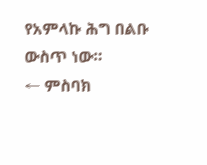የአምላኩ ሕግ በልቡ ውስጥ ነው።
← ምስባክ